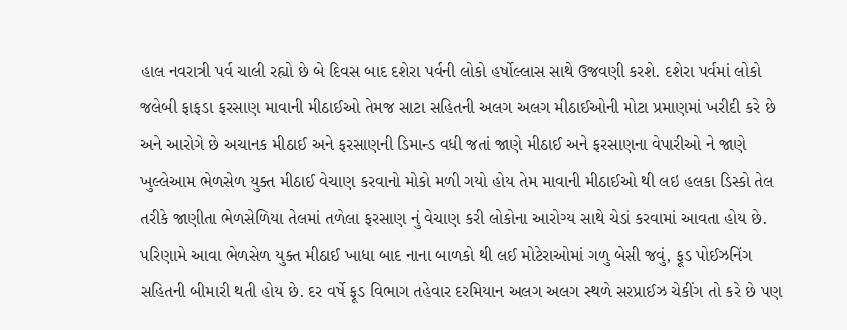હાલ નવરાત્રી પર્વ ચાલી રહ્યો છે બે દિવસ બાદ દશેરા પર્વની લોકો હર્ષોલ્લાસ સાથે ઉજવણી કરશે. દશેરા પર્વમાં લોકો જલેબી ફાફડા ફરસાણ માવાની મીઠાઈઓ તેમજ સાટા સહિતની અલગ અલગ મીઠાઈઓની મોટા પ્રમાણમાં ખરીદી કરે છે અને આરોગે છે અચાનક મીઠાઈ અને ફરસાણની ડિમાન્ડ વધી જતાં જાણે મીઠાઈ અને ફરસાણના વેપારીઓ ને જાણે ખુલ્લેઆમ ભેળસેળ યુક્ત મીઠાઈ વેચાણ કરવાનો મોકો મળી ગયો હોય તેમ માવાની મીઠાઈઓ થી લઇ હલકા ડિસ્કો તેલ તરીકે જાણીતા ભેળસેળિયા તેલમાં તળેલા ફરસાણ નું વેચાણ કરી લોકોના આરોગ્ય સાથે ચેડાં કરવામાં આવતા હોય છે. પરિણામે આવા ભેળસેળ યુક્ત મીઠાઈ ખાધા બાદ નાના બાળકો થી લઈ મોટેરાઓમાં ગળુ બેસી જવું, ફૂડ પોઈઝનિંગ સહિતની બીમારી થતી હોય છે. દર વર્ષે ફૂડ વિભાગ તહેવાર દરમિયાન અલગ અલગ સ્થળે સરપ્રાઈઝ ચેકીંગ તો કરે છે પણ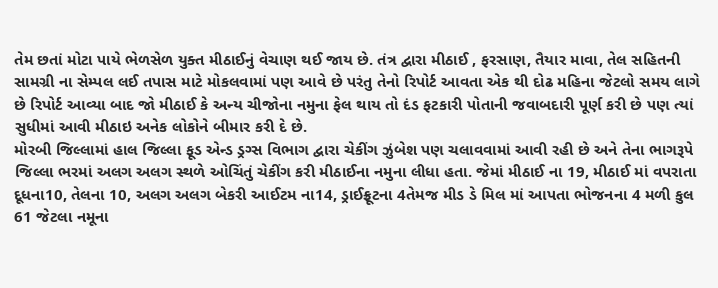તેમ છતાં મોટા પાયે ભેળસેળ યુક્ત મીઠાઈનું વેચાણ થઈ જાય છે. તંત્ર દ્વારા મીઠાઈ , ફરસાણ, તૈયાર માવા, તેલ સહિતની સામગ્રી ના સેમ્પલ લઈ તપાસ માટે મોકલવામાં પણ આવે છે પરંતુ તેનો રિપોર્ટ આવતા એક થી દોઢ મહિના જેટલો સમય લાગે છે રિપોર્ટ આવ્યા બાદ જો મીઠાઈ કે અન્ય ચીજોના નમુના ફેલ થાય તો દંડ ફટકારી પોતાની જવાબદારી પૂર્ણ કરી છે પણ ત્યાં સુધીમાં આવી મીઠાઇ અનેક લોકોને બીમાર કરી દે છે.
મોરબી જિલ્લામાં હાલ જિલ્લા ફૂડ એન્ડ ડ્રગ્સ વિભાગ દ્વારા ચેકીંગ ઝુંબેશ પણ ચલાવવામાં આવી રહી છે અને તેના ભાગરૂપે જિલ્લા ભરમાં અલગ અલગ સ્થળે ઓચિંતું ચેકીંગ કરી મીઠાઈના નમુના લીધા હતા. જેમાં મીઠાઈ ના 19, મીઠાઈ માં વપરાતા દૂધના10, તેલના 10, અલગ અલગ બેકરી આઈટમ ના14, ડ્રાઈફ્રૂટના 4તેમજ મીડ ડે મિલ માં આપતા ભોજનના 4 મળી કુલ 61 જેટલા નમૂના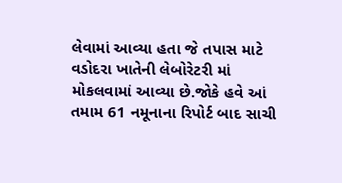લેવામાં આવ્યા હતા જે તપાસ માટે વડોદરા ખાતેની લેબોરેટરી માં મોકલવામાં આવ્યા છે.જોકે હવે આં તમામ 61 નમૂનાના રિપોર્ટ બાદ સાચી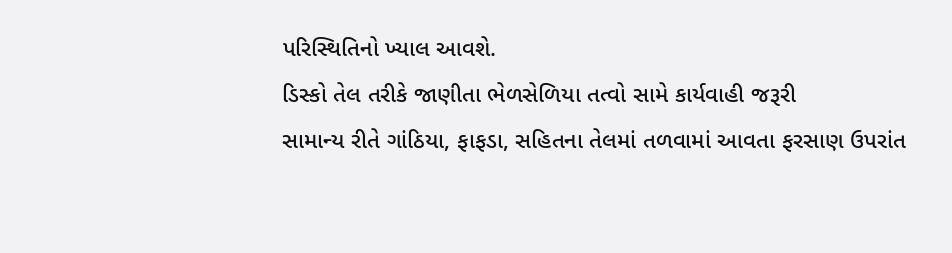પરિસ્થિતિનો ખ્યાલ આવશે.
ડિસ્કો તેલ તરીકે જાણીતા ભેળસેળિયા તત્વો સામે કાર્યવાહી જરૂરી
સામાન્ય રીતે ગાંઠિયા, ફાફડા, સહિતના તેલમાં તળવામાં આવતા ફરસાણ ઉપરાંત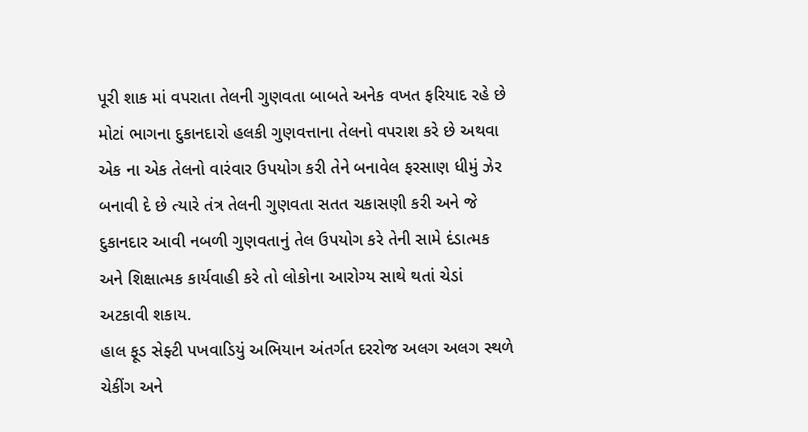પૂરી શાક માં વપરાતા તેલની ગુણવતા બાબતે અનેક વખત ફરિયાદ રહે છે મોટાં ભાગના દુકાનદારો હલકી ગુણવત્તાના તેલનો વપરાશ કરે છે અથવા એક ના એક તેલનો વારંવાર ઉપયોગ કરી તેને બનાવેલ ફરસાણ ધીમું ઝેર બનાવી દે છે ત્યારે તંત્ર તેલની ગુણવતા સતત ચકાસણી કરી અને જે દુકાનદાર આવી નબળી ગુણવતાનું તેલ ઉપયોગ કરે તેની સામે દંડાત્મક અને શિક્ષાત્મક કાર્યવાહી કરે તો લોકોના આરોગ્ય સાથે થતાં ચેડાં અટકાવી શકાય.
હાલ ફૂડ સેફ્ટી પખવાડિયું અભિયાન અંતર્ગત દરરોજ અલગ અલગ સ્થળે ચેકીંગ અને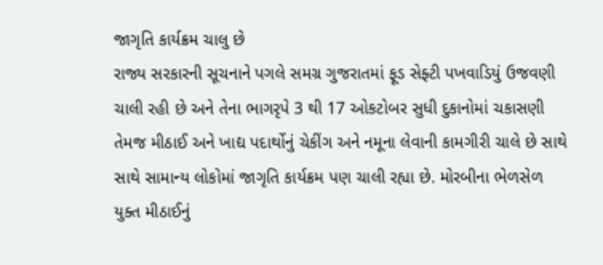જાગૃતિ કાર્યક્રમ ચાલુ છે
રાજ્ય સરકારની સૂચનાને પગલે સમગ્ર ગુજરાતમાં ફૂડ સેફ્ટી પખવાડિયું ઉજવણી ચાલી રહી છે અને તેના ભાગરૃપે 3 થી 17 ઓકટોબર સુધી દુકાનોમાં ચકાસણી તેમજ મીઠાઈ અને ખાદ્ય પદાર્થોનું ચેકીંગ અને નમૂના લેવાની કામગીરી ચાલે છે સાથે સાથે સામાન્ય લોકોમાં જાગૃતિ કાર્યક્રમ પણ ચાલી રહ્યા છે. મોરબીના ભેળસેળ યુક્ત મીઠાઈનું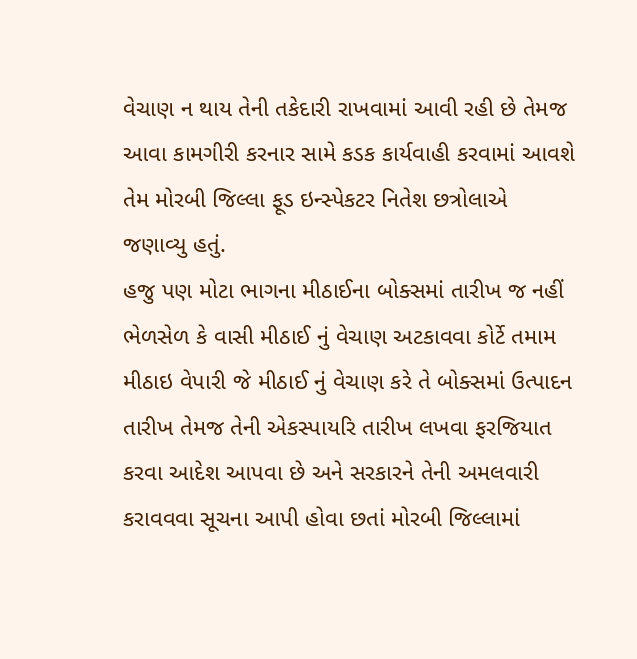વેચાણ ન થાય તેની તકેદારી રાખવામાં આવી રહી છે તેમજ આવા કામગીરી કરનાર સામે કડક કાર્યવાહી કરવામાં આવશે તેમ મોરબી જિલ્લા ફૂડ ઇન્સ્પેકટર નિતેશ છત્રોલાએ જણાવ્યુ હતું.
હજુ પણ મોટા ભાગના મીઠાઈના બોક્સમાં તારીખ જ નહીં
ભેળસેળ કે વાસી મીઠાઈ નું વેચાણ અટકાવવા કોર્ટે તમામ મીઠાઇ વેપારી જે મીઠાઈ નું વેચાણ કરે તે બોક્સમાં ઉત્પાદન તારીખ તેમજ તેની એકસ્પાયરિ તારીખ લખવા ફરજિયાત કરવા આદેશ આપવા છે અને સરકારને તેની અમલવારી કરાવવવા સૂચના આપી હોવા છતાં મોરબી જિલ્લામાં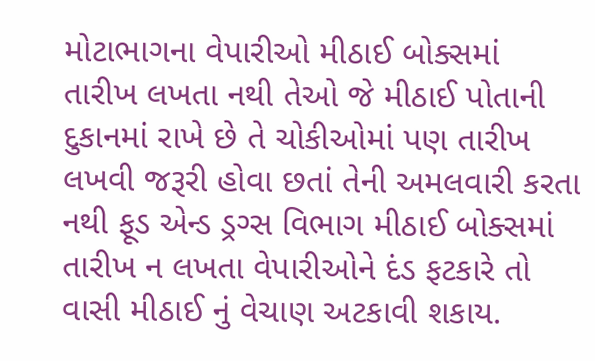મોટાભાગના વેપારીઓ મીઠાઈ બોક્સમાં તારીખ લખતા નથી તેઓ જે મીઠાઈ પોતાની દુકાનમાં રાખે છે તે ચોકીઓમાં પણ તારીખ લખવી જરૂરી હોવા છતાં તેની અમલવારી કરતા નથી ફૂડ એન્ડ ડ્રગ્સ વિભાગ મીઠાઈ બોક્સમાં તારીખ ન લખતા વેપારીઓને દંડ ફટકારે તો વાસી મીઠાઈ નું વેચાણ અટકાવી શકાય.